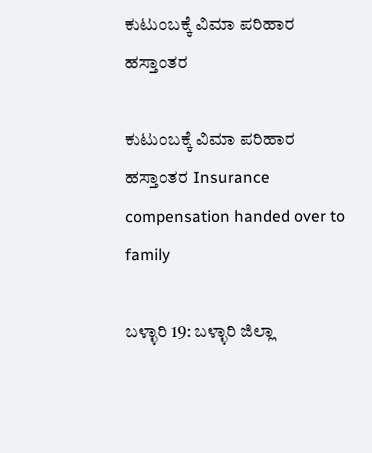ಕುಟುಂಬಕ್ಕೆ ವಿಮಾ ಪರಿಹಾರ ಹಸ್ತಾಂತರ

ಕುಟುಂಬಕ್ಕೆ ವಿಮಾ ಪರಿಹಾರ ಹಸ್ತಾಂತರ Insurance compensation handed over to family

ಬಳ್ಳಾರಿ 19: ಬಳ್ಳಾರಿ ಜಿಲ್ಲಾ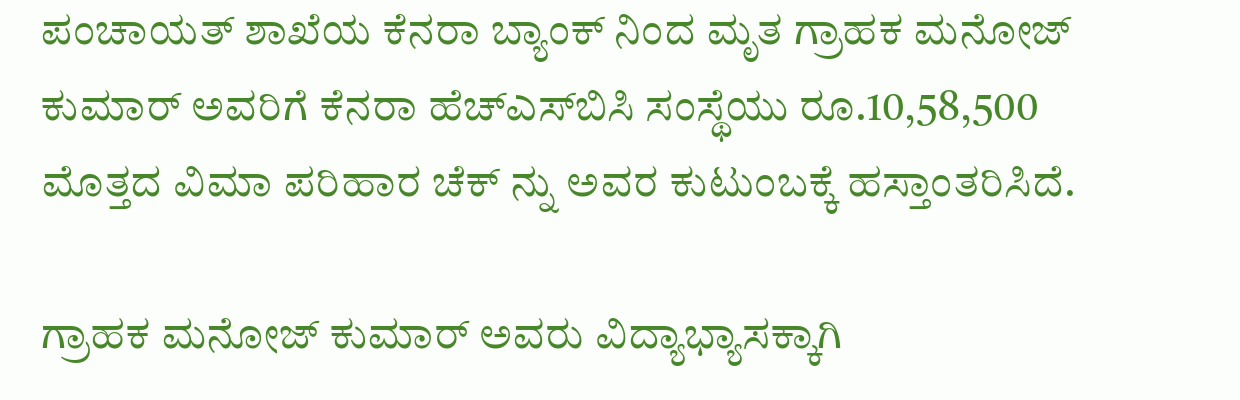ಪಂಚಾಯತ್ ಶಾಖೆಯ ಕೆನರಾ ಬ್ಯಾಂಕ್ ನಿಂದ ಮೃತ ಗ್ರಾಹಕ ಮನೋಜ್ ಕುಮಾರ್ ಅವರಿಗೆ ಕೆನರಾ ಹೆಚ್‌ಎಸ್‌ಬಿಸಿ ಸಂಸ್ಥೆಯು ರೂ.10,58,500 ಮೊತ್ತದ ವಿಮಾ ಪರಿಹಾರ ಚೆಕ್ ನ್ನು ಅವರ ಕುಟುಂಬಕ್ಕೆ ಹಸ್ತಾಂತರಿಸಿದೆ.

ಗ್ರಾಹಕ ಮನೋಜ್ ಕುಮಾರ್ ಅವರು ವಿದ್ಯಾಭ್ಯಾಸಕ್ಕಾಗಿ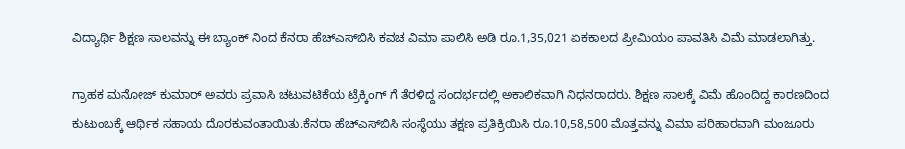ವಿದ್ಯಾರ್ಥಿ ಶಿಕ್ಷಣ ಸಾಲವನ್ನು ಈ ಬ್ಯಾಂಕ್ ನಿಂದ ಕೆನರಾ ಹೆಚ್‌ಎಸ್‌ಬಿಸಿ ಕವಚ ವಿಮಾ ಪಾಲಿಸಿ ಅಡಿ ರೂ.1,35,021 ಏಕಕಾಲದ ಪ್ರೀಮಿಯಂ ಪಾವತಿಸಿ ವಿಮೆ ಮಾಡಲಾಗಿತ್ತು.

ಗ್ರಾಹಕ ಮನೋಜ್ ಕುಮಾರ್ ಅವರು ಪ್ರವಾಸಿ ಚಟುವಟಿಕೆಯ ಟ್ರೆಕ್ಕಿಂಗ್ ಗೆ ತೆರಳಿದ್ದ ಸಂದರ್ಭದಲ್ಲಿ ಅಕಾಲಿಕವಾಗಿ ನಿಧನರಾದರು. ಶಿಕ್ಷಣ ಸಾಲಕ್ಕೆ ವಿಮೆ ಹೊಂದಿದ್ದ ಕಾರಣದಿಂದ ಕುಟುಂಬಕ್ಕೆ ಆರ್ಥಿಕ ಸಹಾಯ ದೊರಕುವಂತಾಯಿತು.ಕೆನರಾ ಹೆಚ್‌ಎಸ್‌ಬಿಸಿ ಸಂಸ್ಥೆಯು ತಕ್ಷಣ ಪ್ರತಿಕ್ರಿಯಿಸಿ ರೂ.10,58,500 ಮೊತ್ತವನ್ನು ವಿಮಾ ಪರಿಹಾರವಾಗಿ ಮಂಜೂರು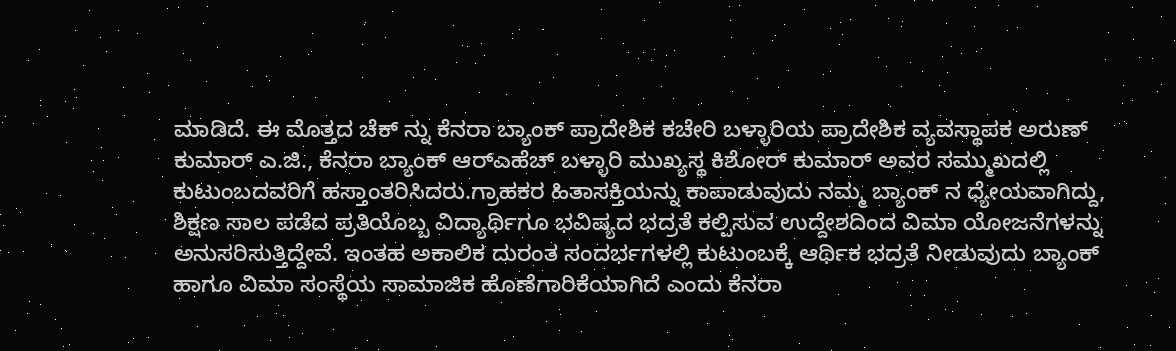ಮಾಡಿದೆ. ಈ ಮೊತ್ತದ ಚೆಕ್ ನ್ನು ಕೆನರಾ ಬ್ಯಾಂಕ್ ಪ್ರಾದೇಶಿಕ ಕಚೇರಿ ಬಳ್ಳಾರಿಯ ಪ್ರಾದೇಶಿಕ ವ್ಯವಸ್ಥಾಪಕ ಅರುಣ್ ಕುಮಾರ್ ಎ.ಜಿ., ಕೆನರಾ ಬ್ಯಾಂಕ್ ಆರ್‌ಎಹೆಚ್ ಬಳ್ಳಾರಿ ಮುಖ್ಯಸ್ಥ ಕಿಶೋರ್ ಕುಮಾರ್ ಅವರ ಸಮ್ಮುಖದಲ್ಲಿ ಕುಟುಂಬದವರಿಗೆ ಹಸ್ತಾಂತರಿಸಿದರು.ಗ್ರಾಹಕರ ಹಿತಾಸಕ್ತಿಯನ್ನು ಕಾಪಾಡುವುದು ನಮ್ಮ ಬ್ಯಾಂಕ್ ನ ಧ್ಯೇಯವಾಗಿದ್ದು, ಶಿಕ್ಷಣ ಸಾಲ ಪಡೆದ ಪ್ರತಿಯೊಬ್ಬ ವಿದ್ಯಾರ್ಥಿಗೂ ಭವಿಷ್ಯದ ಭದ್ರತೆ ಕಲ್ಪಿಸುವ ಉದ್ದೇಶದಿಂದ ವಿಮಾ ಯೋಜನೆಗಳನ್ನು ಅನುಸರಿಸುತ್ತಿದ್ದೇವೆ. ಇಂತಹ ಅಕಾಲಿಕ ದುರಂತ ಸಂದರ್ಭಗಳಲ್ಲಿ ಕುಟುಂಬಕ್ಕೆ ಆರ್ಥಿಕ ಭದ್ರತೆ ನೀಡುವುದು ಬ್ಯಾಂಕ್ ಹಾಗೂ ವಿಮಾ ಸಂಸ್ಥೆಯ ಸಾಮಾಜಿಕ ಹೊಣೆಗಾರಿಕೆಯಾಗಿದೆ ಎಂದು ಕೆನರಾ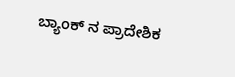ಬ್ಯಾಂಕ್ ನ ಪ್ರಾದೇಶಿಕ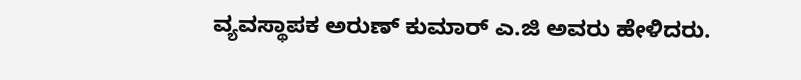ವ್ಯವಸ್ಥಾಪಕ ಅರುಣ್ ಕುಮಾರ್ ಎ.ಜಿ ಅವರು ಹೇಳಿದರು.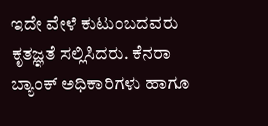ಇದೇ ವೇಳೆ ಕುಟುಂಬದವರು ಕೃತಜ್ಞತೆ ಸಲ್ಲಿಸಿದರು. ಕೆನರಾ ಬ್ಯಾಂಕ್ ಅಧಿಕಾರಿಗಳು ಹಾಗೂ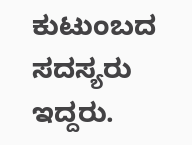ಕುಟುಂಬದ ಸದಸ್ಯರು ಇದ್ದರು.